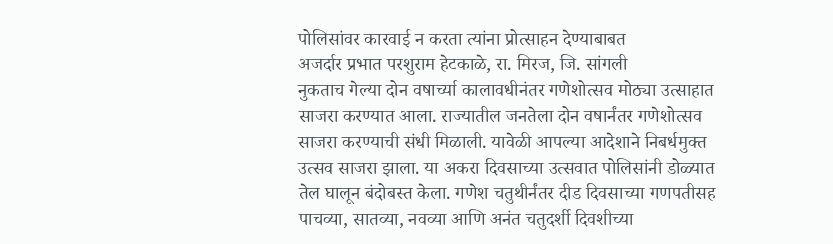पोलिसांवर कारवाई न करता त्यांना प्रोत्साहन देण्याबाबत
अजर्दार प्रभात परशुराम हेटकाळे, रा. मिरज, जि. सांगली
नुकताच गेल्या दोन वषार्च्या कालावधीनंतर गणेशोत्सव मोठ्या उत्साहात साजरा करण्यात आला. राज्यातील जनतेला दोन वषार्नंतर गणेशोत्सव साजरा करण्याची संधी मिळाली. यावेळी आपल्या आदेशाने निबर्धमुक्त उत्सव साजरा झाला. या अकरा दिवसाच्या उत्सवात पोलिसांनी डोळ्यात तेल घालून बंदोबस्त केला. गणेश चतुथीर्नंतर दीड दिवसाच्या गणपतीसह पाचव्या, सातव्या, नवव्या आणि अनंत चतुदर्शी दिवशीच्या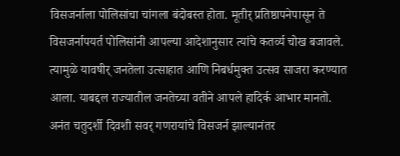विसजर्नाला पोलिसांचा चांगला बंदोबस्त होता. मूतीर् प्रतिष्ठापनेपासून ते विसजर्नापयर्त पोलिसांनी आपल्या आदेशानुसार त्यांचे कतर्व्य चोख बजावले. त्यामुळे यावषीर् जनतेला उत्साहात आणि निबर्धमुक्त उत्सव साजरा करण्यात आला. याबद्दल राज्यातील जनतेच्या वतीने आपले हादिर्क आभार मानतो.
अनंत चतुदर्शी दिवशी सवर् गणरायांचे विसजर्न झाल्यानंतर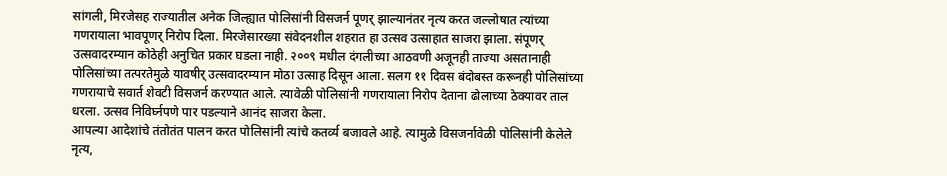सांगली, मिरजेसह राज्यातील अनेक जिल्ह्यात पोलिसांनी विसजर्न पूणर् झाल्यानंतर नृत्य करत जल्लोषात त्यांच्या गणरायाला भावपूणर् निरोप दिला. मिरजेसारख्या संवेदनशील शहरात हा उत्सव उत्साहात साजरा झाला. संपूणर् उत्सवादरम्यान कोठेही अनुचित प्रकार घडला नाही. २००९ मधील दंगलीच्या आठवणी अजूनही ताज्या असतानाही पोलिसांच्या तत्परतेमुळे यावषीर् उत्सवादरम्यान मोठा उत्साह दिसून आला. सलग ११ दिवस बंदोबस्त करूनही पोलिसांच्या गणरायाचे सवार्त शेवटी विसजर्न करण्यात आले. त्यावेळी पोलिसांनी गणरायाला निरोप देताना ढोलाच्या ठेक्यावर ताल धरला. उत्सव निविर्घ्नपणे पार पडल्याने आनंद साजरा केला.
आपल्या आदेशांचे तंतोतंत पालन करत पोलिसांनी त्यांचे कतर्व्य बजावले आहे. त्यामुळे विसजर्नावेळी पोलिसांनी केलेले नृत्य,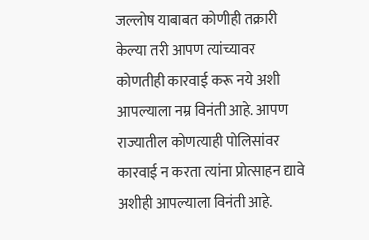जल्लोष याबाबत कोणीही तक्रारी केल्या तरी आपण त्यांच्यावर कोणतीही कारवाई करू नये अशी आपल्याला नम्र विनंती आहे. आपण राज्यातील कोणत्याही पोलिसांवर कारवाई न करता त्यांना प्रोत्साहन द्यावे अशीही आपल्याला विनंती आहे.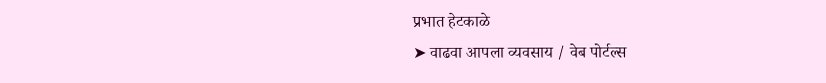प्रभात हेटकाळे
➤ वाढवा आपला व्यवसाय / वेब पोर्टल्स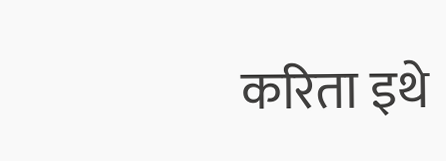करिता इथे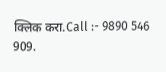क्लिक करा.Call :- 9890 546 909.